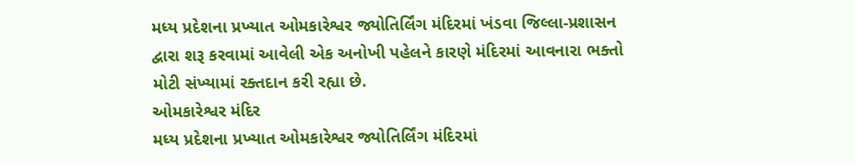મધ્ય પ્રદેશના પ્રખ્યાત ઓમકારેશ્વર જ્યોતિર્લિંગ મંદિરમાં ખંડવા જિલ્લા-પ્રશાસન દ્વારા શરૂ કરવામાં આવેલી એક અનોખી પહેલને કારણે મંદિરમાં આવનારા ભક્તો મોટી સંખ્યામાં રક્તદાન કરી રહ્યા છે.
ઓમકારેશ્વર મંદિર
મધ્ય પ્રદેશના પ્રખ્યાત ઓમકારેશ્વર જ્યોતિર્લિંગ મંદિરમાં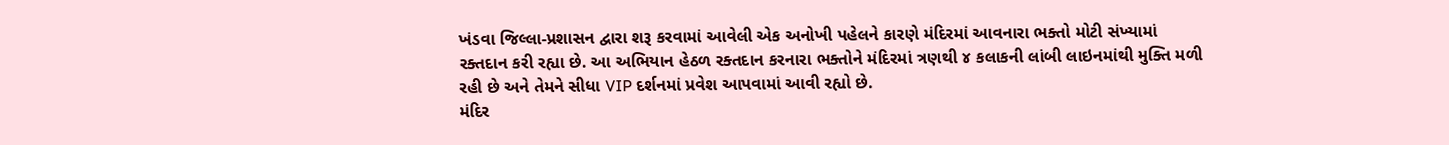ખંડવા જિલ્લા-પ્રશાસન દ્વારા શરૂ કરવામાં આવેલી એક અનોખી પહેલને કારણે મંદિરમાં આવનારા ભક્તો મોટી સંખ્યામાં રક્તદાન કરી રહ્યા છે. આ અભિયાન હેઠળ રક્તદાન કરનારા ભક્તોને મંદિરમાં ત્રણથી ૪ કલાકની લાંબી લાઇનમાંથી મુક્તિ મળી રહી છે અને તેમને સીધા VIP દર્શનમાં પ્રવેશ આપવામાં આવી રહ્યો છે.
મંદિર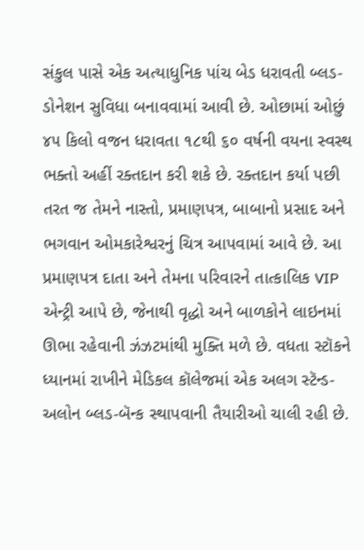સંકુલ પાસે એક અત્યાધુનિક પાંચ બેડ ધરાવતી બ્લડ-ડોનેશન સુવિધા બનાવવામાં આવી છે. ઓછામાં ઓછું ૪૫ કિલો વજન ધરાવતા ૧૮થી ૬૦ વર્ષની વયના સ્વસ્થ ભક્તો અહીં રક્તદાન કરી શકે છે. રક્તદાન કર્યા પછી તરત જ તેમને નાસ્તો, પ્રમાણપત્ર, બાબાનો પ્રસાદ અને ભગવાન ઓમકારેશ્વરનું ચિત્ર આપવામાં આવે છે. આ પ્રમાણપત્ર દાતા અને તેમના પરિવારને તાત્કાલિક VIP એન્ટ્રી આપે છે, જેનાથી વૃદ્ધો અને બાળકોને લાઇનમાં ઊભા રહેવાની ઝંઝટમાંથી મુક્તિ મળે છે. વધતા સ્ટૉકને ધ્યાનમાં રાખીને મેડિકલ કૉલેજમાં એક અલગ સ્ટૅન્ડ-અલોન બ્લડ-બૅન્ક સ્થાપવાની તૈયારીઓ ચાલી રહી છે.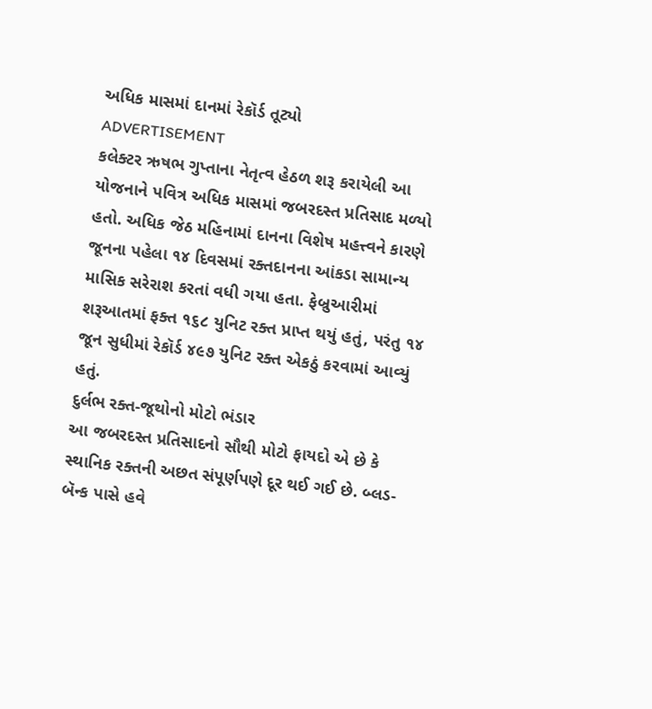અધિક માસમાં દાનમાં રેકૉર્ડ તૂટ્યો
ADVERTISEMENT
કલેક્ટર ઋષભ ગુપ્તાના નેતૃત્વ હેઠળ શરૂ કરાયેલી આ યોજનાને પવિત્ર અધિક માસમાં જબરદસ્ત પ્રતિસાદ મળ્યો હતો. અધિક જેઠ મહિનામાં દાનના વિશેષ મહત્ત્વને કારણે જૂનના પહેલા ૧૪ દિવસમાં રક્તદાનના આંકડા સામાન્ય માસિક સરેરાશ કરતાં વધી ગયા હતા. ફેબ્રુઆરીમાં શરૂઆતમાં ફક્ત ૧૬૮ યુનિટ રક્ત પ્રાપ્ત થયું હતું, પરંતુ ૧૪ જૂન સુધીમાં રેકૉર્ડ ૪૯૭ યુનિટ રક્ત એકઠું કરવામાં આવ્યું હતું.
દુર્લભ રક્ત-જૂથોનો મોટો ભંડાર
આ જબરદસ્ત પ્રતિસાદનો સૌથી મોટો ફાયદો એ છે કે સ્થાનિક રક્તની અછત સંપૂર્ણપણે દૂર થઈ ગઈ છે. બ્લડ-બૅન્ક પાસે હવે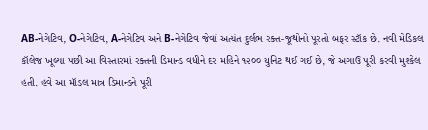AB-નેગેટિવ, O-નેગેટિવ, A-નેગેટિવ અને B-નેગેટિવ જેવાં અત્યંત દુર્લભ રક્ત-જૂથોનો પૂરતો બફર સ્ટૉક છે. નવી મેડિકલ કૉલેજ ખૂલ્યા પછી આ વિસ્તારમાં રક્તની ડિમાન્ડ વધીને દર મહિને ૧૨૦૦ યુનિટ થઈ ગઈ છે, જે અગાઉ પૂરી કરવી મુશ્કેલ હતી. હવે આ મૉડલ માત્ર ડિમાન્ડને પૂરી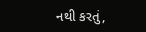નથી કરતું,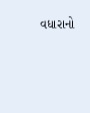વધારાનો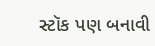સ્ટૉક પણ બનાવી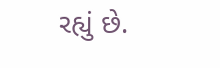રહ્યું છે.